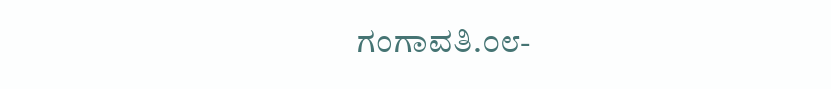ಗಂಗಾವತಿ.೦೮-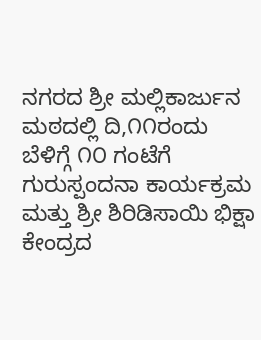ನಗರದ ಶ್ರೀ ಮಲ್ಲಿಕಾರ್ಜುನ ಮಠದಲ್ಲಿ ದಿ,೧೧ರಂದು ಬೆಳಿಗ್ಗೆ ೧೦ ಗಂಟೆಗೆ ಗುರುಸ್ಪಂದನಾ ಕಾರ್ಯಕ್ರಮ ಮತ್ತು ಶ್ರೀ ಶಿರಿಡಿಸಾಯಿ ಭಿಕ್ಷಾ ಕೇಂದ್ರದ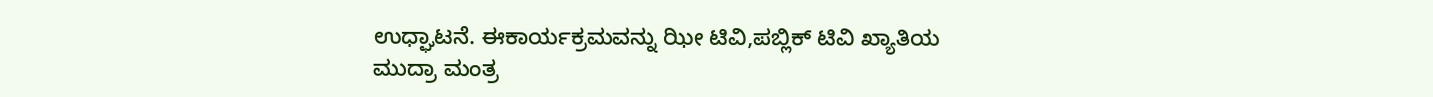ಉಧ್ಘಾಟನೆ. ಈಕಾರ್ಯಕ್ರಮವನ್ನು ಝೀ ಟಿವಿ,ಪಬ್ಲಿಕ್ ಟಿವಿ ಖ್ಯಾತಿಯ ಮುದ್ರಾ ಮಂತ್ರ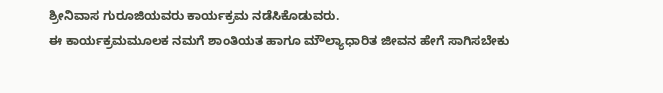ಶ್ರೀನಿವಾಸ ಗುರೂಜಿಯವರು ಕಾರ್ಯಕ್ರಮ ನಡೆಸಿಕೊಡುವರು.
ಈ ಕಾರ್ಯಕ್ರಮಮೂಲಕ ನಮಗೆ ಶಾಂತಿಯತ ಹಾಗೂ ಮೌಲ್ಯಾಧಾರಿತ ಜೀವನ ಹೇಗೆ ಸಾಗಿಸಬೇಕು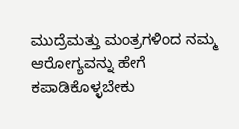ಮುದ್ರೆಮತ್ತು ಮಂತ್ರಗಳಿಂದ ನಮ್ಮ ಆರೋಗ್ಯವನ್ನು ಹೇಗೆ ಕಪಾಡಿಕೊಳ್ಳಬೇಕು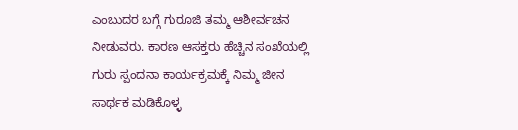ಎಂಬುದರ ಬಗ್ಗೆ ಗುರೂಜಿ ತಮ್ಮ ಆಶೀರ್ವಚನ ನೀಡುವರು. ಕಾರಣ ಆಸಕ್ತರು ಹೆಚ್ಚಿನ ಸಂಖೆಯಲ್ಲಿ ಗುರು ಸ್ಪಂದನಾ ಕಾರ್ಯಕ್ರಮಕ್ಕೆ ನಿಮ್ಮ ಜೀನ ಸಾರ್ಥಕ ಮಡಿಕೊಳ್ಳ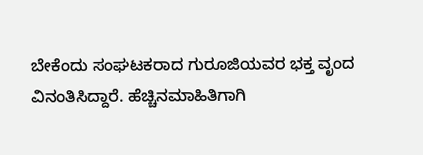ಬೇಕೆಂದು ಸಂಘಟಕರಾದ ಗುರೂಜಿಯವರ ಭಕ್ತ ವೃಂದ ವಿನಂತಿಸಿದ್ದಾರೆ. ಹೆಚ್ಚಿನಮಾಹಿತಿಗಾಗಿ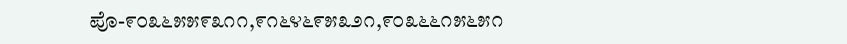ಪೊ-೯೦೩೬೫೫೯೩೧೧,೯೧೬೪೬೯೫೩೨೧,೯೦೩೬೬೧೫೬೫೧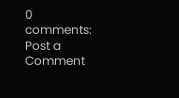0 comments:
Post a Comment